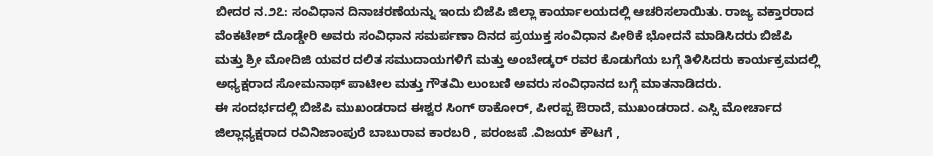ಬೀದರ ನ.೨೭: ಸಂವಿಧಾನ ದಿನಾಚರಣೆಯನ್ನು ಇಂದು ಬಿಜೆಪಿ ಜಿಲ್ಲಾ ಕಾರ್ಯಾಲಯದಲ್ಲಿ ಆಚರಿಸಲಾಯಿತು. ರಾಜ್ಯ ವಕ್ತಾರರಾದ ವೆಂಕಟೇಶ್ ದೊಡ್ಡೇರಿ ಅವರು ಸಂವಿಧಾನ ಸಮರ್ಪಣಾ ದಿನದ ಪ್ರಯುಕ್ತ ಸಂವಿಧಾನ ಪೀಠಿಕೆ ಭೋದನೆ ಮಾಡಿಸಿದರು ಬಿಜೆಪಿ ಮತ್ತು ಶ್ರೀ ಮೋದಿಜಿ ಯವರ ದಲಿತ ಸಮುದಾಯಗಳಿಗೆ ಮತ್ತು ಅಂಬೇಡ್ಕರ್ ರವರ ಕೊಡುಗೆಯ ಬಗ್ಗೆ ತಿಳಿಸಿದರು ಕಾರ್ಯಕ್ರಮದಲ್ಲಿ ಅಧ್ಯಕ್ಷರಾದ ಸೋಮನಾಥ್ ಪಾಟೀಲ ಮತ್ತು ಗೌತಮಿ ಲುಂಬಣಿ ಅವರು ಸಂವಿಧಾನದ ಬಗ್ಗೆ ಮಾತನಾಡಿದರು.
ಈ ಸಂದರ್ಭದಲ್ಲಿ ಬಿಜೆಪಿ ಮುಖಂಡರಾದ ಈಶ್ವರ ಸಿಂಗ್ ಠಾಕೋರ್, ಪೀರಪ್ಪ ಔರಾದೆ, ಮುಖಂಡರಾದ. ಎಸ್ಸಿ ಮೋರ್ಚಾದ ಜಿಲ್ಲಾಧ್ಯಕ್ಷರಾದ ರವಿನಿಜಾಂಪುರೆ ಬಾಬುರಾವ ಕಾರಬರಿ , ಪರಂಜಪೆ .ವಿಜಯ್ ಕೌಟಗೆ ,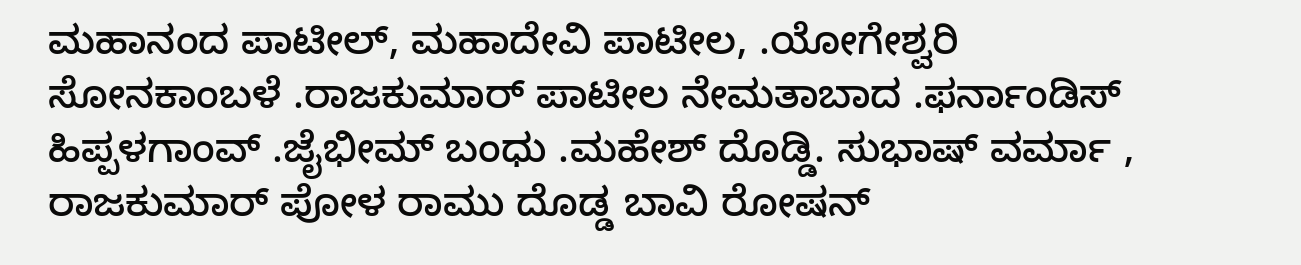ಮಹಾನಂದ ಪಾಟೀಲ್, ಮಹಾದೇವಿ ಪಾಟೀಲ, .ಯೋಗೇಶ್ವರಿ ಸೋನಕಾಂಬಳೆ .ರಾಜಕುಮಾರ್ ಪಾಟೀಲ ನೇಮತಾಬಾದ .ಫರ್ನಾಂಡಿಸ್ ಹಿಪ್ಪಳಗಾಂವ್ .ಜೈಭೀಮ್ ಬಂಧು .ಮಹೇಶ್ ದೊಡ್ಡಿ. ಸುಭಾಷ್ ವರ್ಮಾ , ರಾಜಕುಮಾರ್ ಪೋಳ ರಾಮು ದೊಡ್ಡ ಬಾವಿ ರೋಷನ್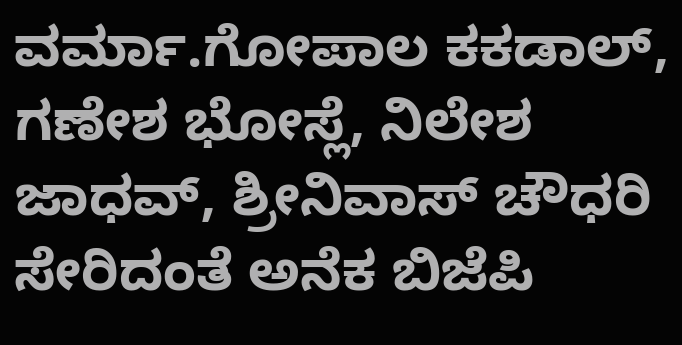ವರ್ಮಾ.ಗೋಪಾಲ ಕಕಡಾಲ್, ಗಣೇಶ ಭೋಸ್ಲೆ, ನಿಲೇಶ ಜಾಧವ್, ಶ್ರೀನಿವಾಸ್ ಚೌಧರಿ ಸೇರಿದಂತೆ ಅನೆಕ ಬಿಜೆಪಿ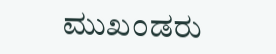ಮುಖಂಡರು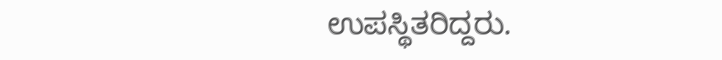ಉಪಸ್ಥಿತರಿದ್ದರು.